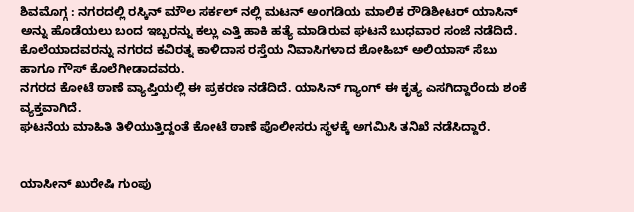ಶಿವಮೊಗ್ಗ : ನಗರದಲ್ಲಿ ರಸ್ಕಿನ್ ಮೌಲ ಸರ್ಕಲ್ ನಲ್ಲಿ ಮಟನ್ ಅಂಗಡಿಯ ಮಾಲಿಕ ರೌಡಿಶೀಟರ್ ಯಾಸಿನ್ ಅನ್ನು ಹೊಡೆಯಲು ಬಂದ ಇಬ್ಬರನ್ನು ಕಲ್ಲು ಎತ್ತಿ ಹಾಕಿ ಹತ್ಯೆ ಮಾಡಿರುವ ಘಟನೆ ಬುಧವಾರ ಸಂಜೆ ನಡೆದಿದೆ.
ಕೊಲೆಯಾದವರನ್ನು ನಗರದ ಕವಿರತ್ನ ಕಾಳಿದಾಸ ರಸ್ತೆಯ ನಿವಾಸಿಗಳಾದ ಶೋಹಿಬ್ ಅಲಿಯಾಸ್ ಸೆಬು ಹಾಗೂ ಗೌಸ್ ಕೊಲೆಗೀಡಾದವರು.
ನಗರದ ಕೋಟೆ ಠಾಣೆ ವ್ಯಾಪ್ತಿಯಲ್ಲಿ ಈ ಪ್ರಕರಣ ನಡೆದಿದೆ. ಯಾಸಿನ್ ಗ್ಯಾಂಗ್ ಈ ಕೃತ್ಯ ಎಸಗಿದ್ದಾರೆಂದು ಶಂಕೆ ವ್ಯಕ್ತವಾಗಿದೆ.
ಘಟನೆಯ ಮಾಹಿತಿ ತಿಳಿಯುತ್ತಿದ್ದಂತೆ ಕೋಟೆ ಠಾಣೆ ಪೊಲೀಸರು ಸ್ಥಳಕ್ಕೆ ಅಗಮಿಸಿ ತನಿಖೆ ನಡೆಸಿದ್ದಾರೆ.


ಯಾಸೀನ್ ಖುರೇಷಿ ಗುಂಪು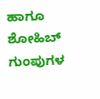ಹಾಗೂ ಶೋಹಿಬ್ ಗುಂಪುಗಳ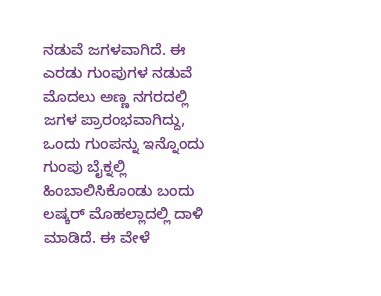ನಡುವೆ ಜಗಳವಾಗಿದೆ. ಈ ಎರಡು ಗುಂಪುಗಳ ನಡುವೆ ಮೊದಲು ಅಣ್ಣ ನಗರದಲ್ಲಿ ಜಗಳ ಪ್ರಾರಂಭವಾಗಿದ್ದು, ಒಂದು ಗುಂಪನ್ನು ಇನ್ನೊಂದು ಗುಂಪು ಬೈಕ್ನಲ್ಲಿ ಹಿಂಬಾಲಿಸಿಕೊಂಡು ಬಂದು ಲಷ್ಕರ್ ಮೊಹಲ್ಲಾದಲ್ಲಿ ದಾಳಿ ಮಾಡಿದೆ. ಈ ವೇಳೆ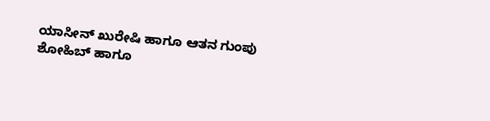ಯಾಸೀನ್ ಖುರೇಷಿ ಹಾಗೂ ಆತನ ಗುಂಪು ಶೋಹಿಬ್ ಹಾಗೂ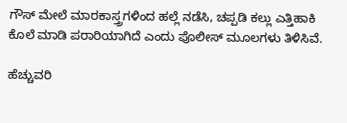ಗೌಸ್ ಮೇಲೆ ಮಾರಕಾಸ್ತ್ರಗಳಿಂದ ಹಲ್ಲೆ ನಡೆಸಿ, ಚಪ್ಪಡಿ ಕಲ್ಲು ಎತ್ತಿಹಾಕಿ ಕೊಲೆ ಮಾಡಿ ಪರಾರಿಯಾಗಿದೆ ಎಂದು ಪೊಲೀಸ್ ಮೂಲಗಳು ತಿಳಿಸಿವೆ.

ಹೆಚ್ಚುವರಿ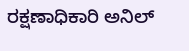ರಕ್ಷಣಾಧಿಕಾರಿ ಅನಿಲ್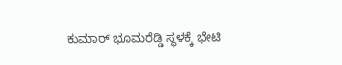ಕುಮಾರ್ ಭೂಮರೆಡ್ಡಿ ಸ್ಥಳಕ್ಕೆ ಭೇಟಿ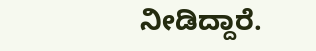ನೀಡಿದ್ದಾರೆ.